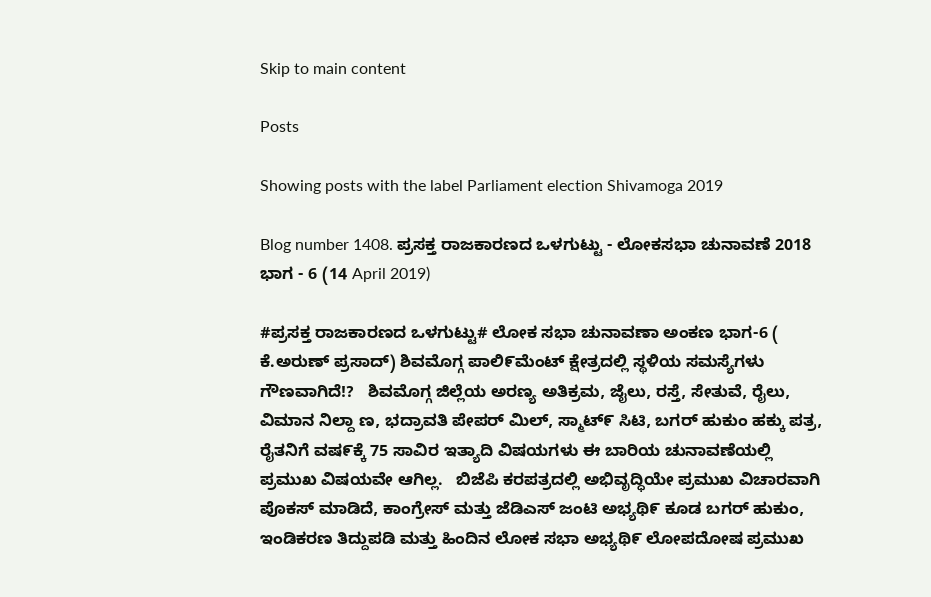Skip to main content

Posts

Showing posts with the label Parliament election Shivamoga 2019

Blog number 1408. ಪ್ರಸಕ್ತ ರಾಜಕಾರಣದ ಒಳಗುಟ್ಟು - ಲೋಕಸಭಾ ಚುನಾವಣೆ 2018 ಭಾಗ - 6 (14 April 2019)

#ಪ್ರಸಕ್ತ ರಾಜಕಾರಣದ ಒಳಗುಟ್ಟು# ಲೋಕ ಸಭಾ ಚುನಾವಣಾ ಅಂಕಣ ಭಾಗ-6 ( ಕೆ.ಅರುಣ್ ಪ್ರಸಾದ್‌) ಶಿವಮೊಗ್ಗ ಪಾಲಿ೯ಮೆಂಟ್ ಕ್ಷೇತ್ರದಲ್ಲಿ ಸ್ಥಳಿಯ ಸಮಸ್ಯೆಗಳು ಗೌಣವಾಗಿದೆ!?   ಶಿವಮೊಗ್ಗ ಜಿಲ್ಲೆಯ ಅರಣ್ಯ ಅತಿಕ್ರಮ, ಜೈಲು, ರಸ್ತೆ, ಸೇತುವೆ, ರೈಲು, ವಿಮಾನ ನಿಲ್ದಾ ಣ, ಭದ್ರಾವತಿ ಪೇಪರ್ ಮಿಲ್, ಸ್ಮಾಟ್೯ ಸಿಟಿ, ಬಗರ್ ಹುಕುಂ ಹಕ್ಕು ಪತ್ರ, ರೈತನಿಗೆ ವಷ೯ಕ್ಕೆ 75 ಸಾವಿರ ಇತ್ಯಾದಿ ವಿಷಯಗಳು ಈ ಬಾರಿಯ ಚುನಾವಣೆಯಲ್ಲಿ ಪ್ರಮುಖ ವಿಷಯವೇ ಆಗಿಲ್ಲ.   ಬಿಜೆಪಿ ಕರಪತ್ರದಲ್ಲಿ ಅಭಿವೃದ್ಧಿಯೇ ಪ್ರಮುಖ ವಿಚಾರವಾಗಿ ಪೊಕಸ್ ಮಾಡಿದೆ, ಕಾಂಗ್ರೇಸ್ ಮತ್ತು ಜೆಡಿಎಸ್ ಜಂಟಿ ಅಭ್ಯಥಿ೯ ಕೂಡ ಬಗರ್ ಹುಕುಂ, ಇಂಡಿಕರಣ ತಿದ್ದುಪಡಿ ಮತ್ತು ಹಿಂದಿನ ಲೋಕ ಸಭಾ ಅಭ್ಯಥಿ೯ ಲೋಪದೋಷ ಪ್ರಮುಖ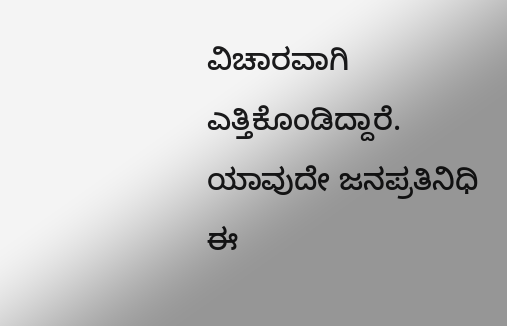ವಿಚಾರವಾಗಿ ಎತ್ತಿಕೊಂಡಿದ್ದಾರೆ.   ಯಾವುದೇ ಜನಪ್ರತಿನಿಧಿ ಈ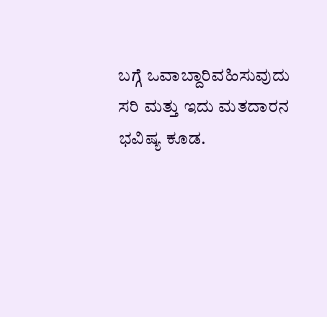ಬಗ್ಗೆ ಒವಾಬ್ದಾರಿವಹಿಸುವುದು ಸರಿ ಮತ್ತು ಇದು ಮತದಾರನ ಭವಿಷ್ಯ ಕೂಡ.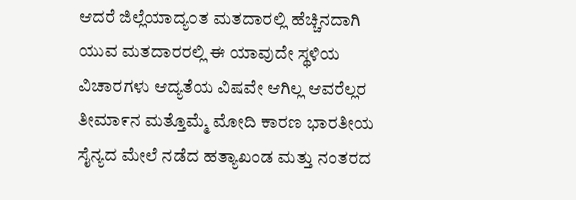ಆದರೆ ಜಿಲ್ಲೆಯಾದ್ಯ೦ತ ಮತದಾರಲ್ಲಿ ಹೆಚ್ಚಿನದಾಗಿ ಯುವ ಮತದಾರರಲ್ಲಿ ಈ ಯಾವುದೇ ಸ್ಥಳಿಯ ವಿಚಾರಗಳು ಆದ್ಯತೆಯ ವಿಷವೇ ಆಗಿಲ್ಲ ಆವರೆಲ್ಲರ ತೀಮಾ೯ನ ಮತ್ತೊಮ್ಮೆ ಮೋದಿ ಕಾರಣ ಭಾರತೀಯ ಸೈನ್ಯದ ಮೇಲೆ ನಡೆದ ಹತ್ಯಾಖಂಡ ಮತ್ತು ನಂತರದ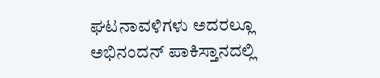ಘಟನಾವಳಿಗಳು ಅದರಲ್ಲೂ ಅಭಿನಂದನ್ ಪಾಕಿಸ್ತಾನದಲ್ಲಿ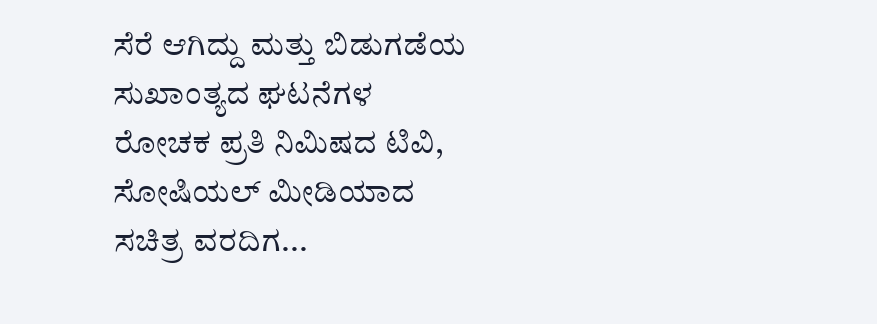ಸೆರೆ ಆಗಿದ್ದು ಮತ್ತು ಬಿಡುಗಡೆಯ ಸುಖಾಂತ್ಯದ ಘಟನೆಗಳ ರೋಚಕ ಪ್ರತಿ ನಿಮಿಷದ ಟಿವಿ, ಸೋಷಿಯಲ್ ಮೀಡಿಯಾದ ಸಚಿತ್ರ ವರದಿಗ...